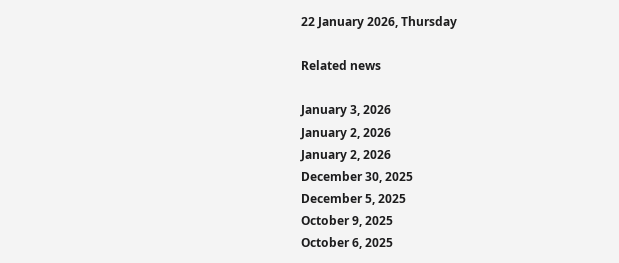22 January 2026, Thursday

Related news

January 3, 2026
January 2, 2026
January 2, 2026
December 30, 2025
December 5, 2025
October 9, 2025
October 6, 2025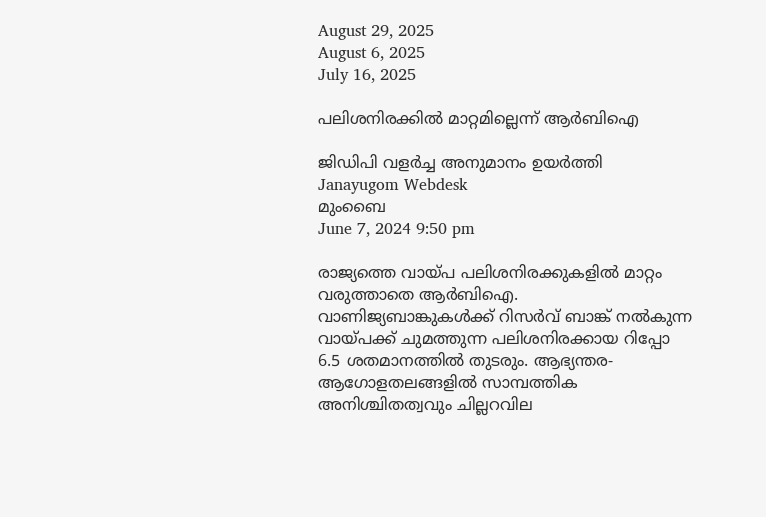August 29, 2025
August 6, 2025
July 16, 2025

പലിശനിരക്കിൽ മാറ്റമില്ലെന്ന് ആർബിഐ

ജിഡിപി വളര്‍ച്ച അനുമാനം ഉയര്‍ത്തി
Janayugom Webdesk
മുംബൈ
June 7, 2024 9:50 pm

രാജ്യത്തെ വായ്പ പലിശനിരക്കുകളിൽ മാറ്റം വരുത്താതെ ആർബിഐ. വാണിജ്യബാങ്കുകൾക്ക് റിസർവ് ബാങ്ക് നൽകുന്ന വായ്പക്ക് ചുമത്തുന്ന പലിശനിരക്കായ റിപ്പോ 6.5 ശതമാനത്തിൽ തുടരും. ആഭ്യന്തര-ആഗോളതലങ്ങളിൽ സാമ്പത്തിക അനിശ്ചിതത്വവും ചില്ലറവില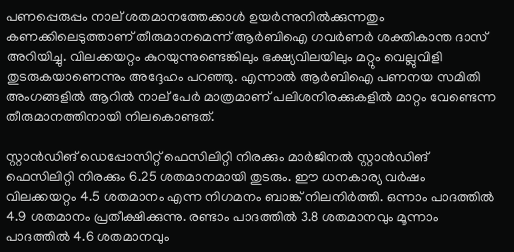പണപ്പെരുപ്പം നാല് ശതമാനത്തേക്കാൾ ഉയർന്നുനില്‍ക്കുന്നതും കണക്കിലെടുത്താണ് തീരുമാനമെന്ന് ആർബിഐ ഗവർണർ ശക്തികാന്ത ദാസ് അറിയിച്ചു. വിലക്കയറ്റം കുറയുന്നുണ്ടെങ്കിലും ഭക്ഷ്യവിലയിലും മറ്റും വെല്ലുവിളി തുടരുകയാണെന്നും അദ്ദേഹം പറഞ്ഞു. എന്നാല്‍ ആർബിഐ പണനയ സമിതി അംഗങ്ങളില്‍ ആറിൽ നാല് പേര്‍ മാത്രമാണ് പലിശനിരക്കുകളിൽ മാറ്റം വേണ്ടെന്ന തീരുമാനത്തിനായി നിലകൊണ്ടത്.

സ്റ്റാൻഡിങ് ഡെപ്പോസിറ്റ് ഫെസിലിറ്റി നിരക്കും മാർജിനൽ സ്റ്റാൻഡിങ് ഫെസിലിറ്റി നിരക്കും 6.25 ശതമാനമായി തുടരും. ഈ ധനകാര്യ വര്‍ഷം വിലക്കയറ്റം 4.5 ശതമാനം എന്ന നിഗമനം ബാങ്ക് നിലനിര്‍ത്തി. ഒന്നാം പാദത്തില്‍ 4.9 ശതമാനം പ്രതീക്ഷിക്കുന്നു. രണ്ടാം പാദത്തില്‍ 3.8 ശതമാനവും മൂന്നാം പാദത്തില്‍ 4.6 ശതമാനവും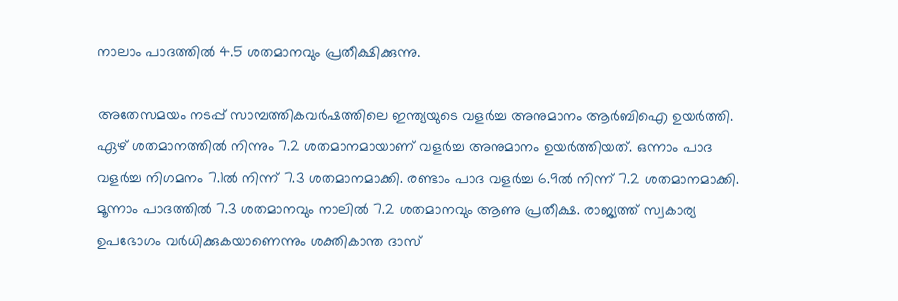നാലാം പാദത്തില്‍ 4.5 ശതമാനവും പ്രതീക്ഷിക്കുന്നു.

അതേസമയം നടപ്പ് സാമ്പത്തികവർഷത്തിലെ ഇന്ത്യയുടെ വളർച്ച അനുമാനം ആർബിഐ ഉയർത്തി. ഏഴ് ശതമാനത്തിൽ നിന്നും 7.2 ശതമാനമായാണ് വളർച്ച അനുമാനം ഉയർത്തിയത്. ഒന്നാം പാദ വളര്‍ച്ച നിഗമനം 7.1ല്‍ നിന്ന് 7.3 ശതമാനമാക്കി. രണ്ടാം പാദ വളര്‍ച്ച 6.9ല്‍ നിന്ന് 7.2 ശതമാനമാക്കി. മൂന്നാം പാദത്തില്‍ 7.3 ശതമാനവും നാലില്‍ 7.2 ശതമാനവും ആണു പ്രതീക്ഷ. രാജ്യത്ത് സ്വകാര്യ ഉപഭോഗം വർധിക്കുകയാണെന്നും ശക്തികാന്ത ദാസ്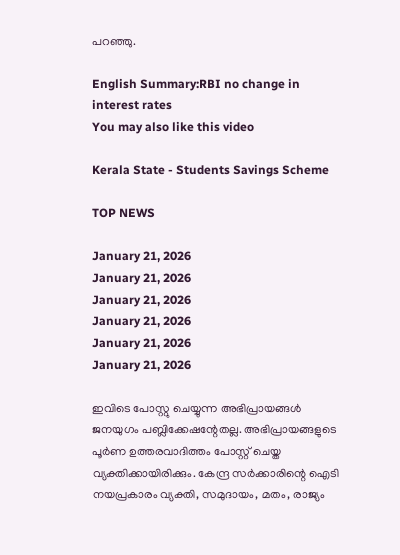പറഞ്ഞു.

English Summary:RBI no change in interest rates
You may also like this video

Kerala State - Students Savings Scheme

TOP NEWS

January 21, 2026
January 21, 2026
January 21, 2026
January 21, 2026
January 21, 2026
January 21, 2026

ഇവിടെ പോസ്റ്റു ചെയ്യുന്ന അഭിപ്രായങ്ങള്‍ ജനയുഗം പബ്ലിക്കേഷന്റേതല്ല. അഭിപ്രായങ്ങളുടെ പൂര്‍ണ ഉത്തരവാദിത്തം പോസ്റ്റ് ചെയ്ത വ്യക്തിക്കായിരിക്കും. കേന്ദ്ര സര്‍ക്കാരിന്റെ ഐടി നയപ്രകാരം വ്യക്തി, സമുദായം, മതം, രാജ്യം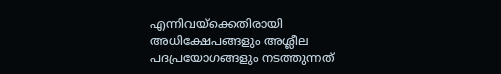എന്നിവയ്‌ക്കെതിരായി അധിക്ഷേപങ്ങളും അശ്ലീല പദപ്രയോഗങ്ങളും നടത്തുന്നത്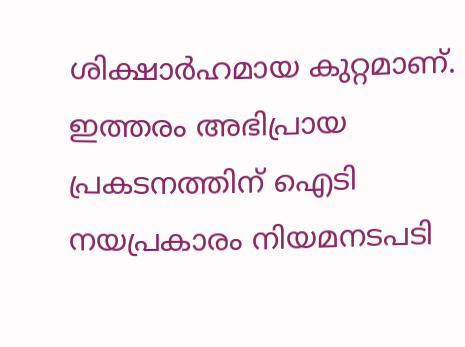ശിക്ഷാര്‍ഹമായ കുറ്റമാണ്. ഇത്തരം അഭിപ്രായ പ്രകടനത്തിന് ഐടി നയപ്രകാരം നിയമനടപടി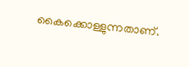കൈക്കൊള്ളുന്നതാണ്.